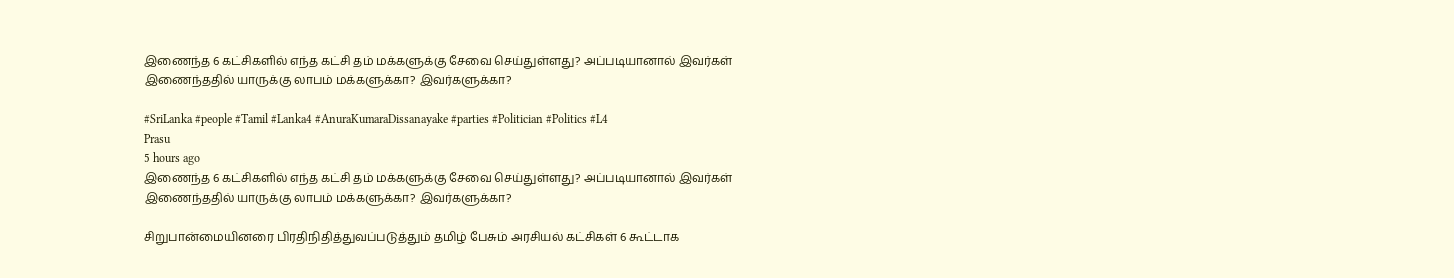இணைந்த 6 கட்சிகளில் எந்த கட்சி தம் மக்களுக்கு சேவை செய்துள்ளது? அப்படியானால் இவர்கள் இணைந்ததில் யாருக்கு லாபம் மக்களுக்கா? இவர்களுக்கா?

#SriLanka #people #Tamil #Lanka4 #AnuraKumaraDissanayake #parties #Politician #Politics #L4
Prasu
5 hours ago
இணைந்த 6 கட்சிகளில் எந்த கட்சி தம் மக்களுக்கு சேவை செய்துள்ளது? அப்படியானால் இவர்கள் இணைந்ததில் யாருக்கு லாபம் மக்களுக்கா? இவர்களுக்கா?

சிறுபான்மையினரை பிரதிநிதித்துவப்படுத்தும் தமிழ் பேசும் அரசியல் கட்சிகள் 6 கூட்டாக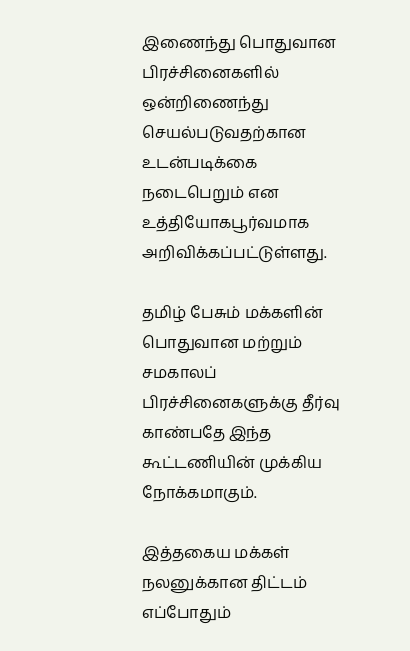இணைந்து பொதுவான பிரச்சினைகளில் ஒன்றிணைந்து செயல்படுவதற்கான உடன்படிக்கை நடைபெறும் என உத்தியோகபூர்வமாக அறிவிக்கப்பட்டுள்ளது.

தமிழ் பேசும் மக்களின் பொதுவான மற்றும் சமகாலப் பிரச்சினைகளுக்கு தீர்வு காண்பதே இந்த கூட்டணியின் முக்கிய நோக்கமாகும்.

இத்தகைய மக்கள் நலனுக்கான திட்டம் எப்போதும்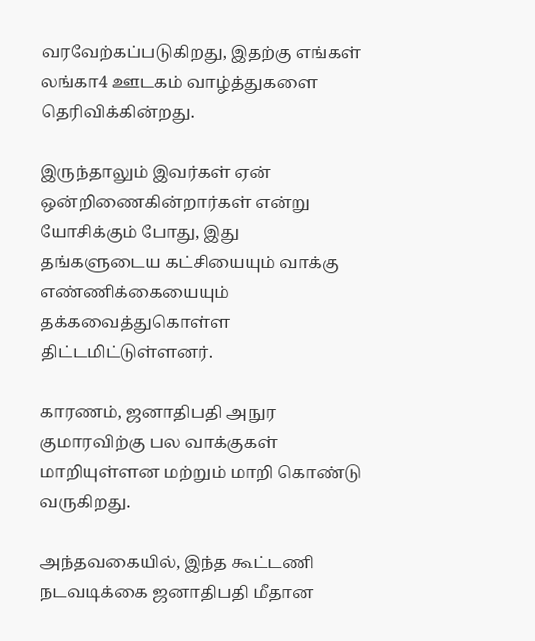வரவேற்கப்படுகிறது, இதற்கு எங்கள் லங்கா4 ஊடகம் வாழ்த்துகளை தெரிவிக்கின்றது.

இருந்தாலும் இவர்கள் ஏன் ஒன்றிணைகின்றார்கள் என்று யோசிக்கும் போது, இது தங்களுடைய கட்சியையும் வாக்கு எண்ணிக்கையையும் தக்கவைத்துகொள்ள திட்டமிட்டுள்ளனர்.

காரணம், ஜனாதிபதி அநுர குமாரவிற்கு பல வாக்குகள் மாறியுள்ளன மற்றும் மாறி கொண்டு வருகிறது.

அந்தவகையில், இந்த கூட்டணி நடவடிக்கை ஜனாதிபதி மீதான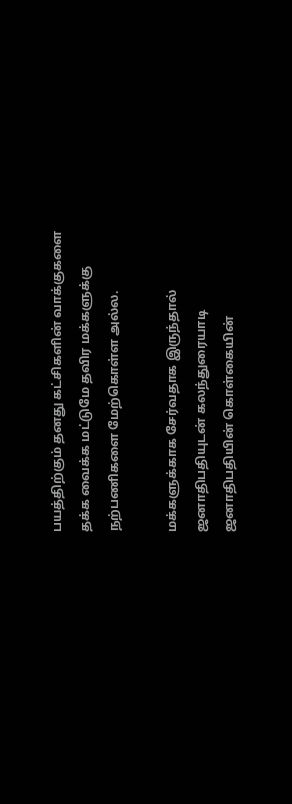பயத்திற்கும் தனது கட்சிகளின் வாக்குகளை தக்க வைக்க மட்டுமே தவிர மக்களுக்கு நற்பணிகளை மேற்கொள்ள அல்ல.

மக்களுக்காக சேர்வதாக இருந்தால் ஜனாதிபதியுடன் கலந்துரையாடி ஜனாதிபதியின் கொள்கையின்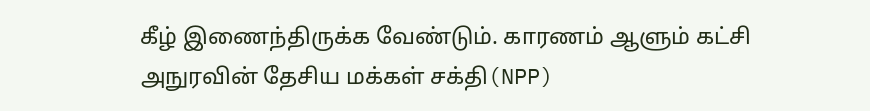கீழ் இணைந்திருக்க வேண்டும். காரணம் ஆளும் கட்சி அநுரவின் தேசிய மக்கள் சக்தி(NPP)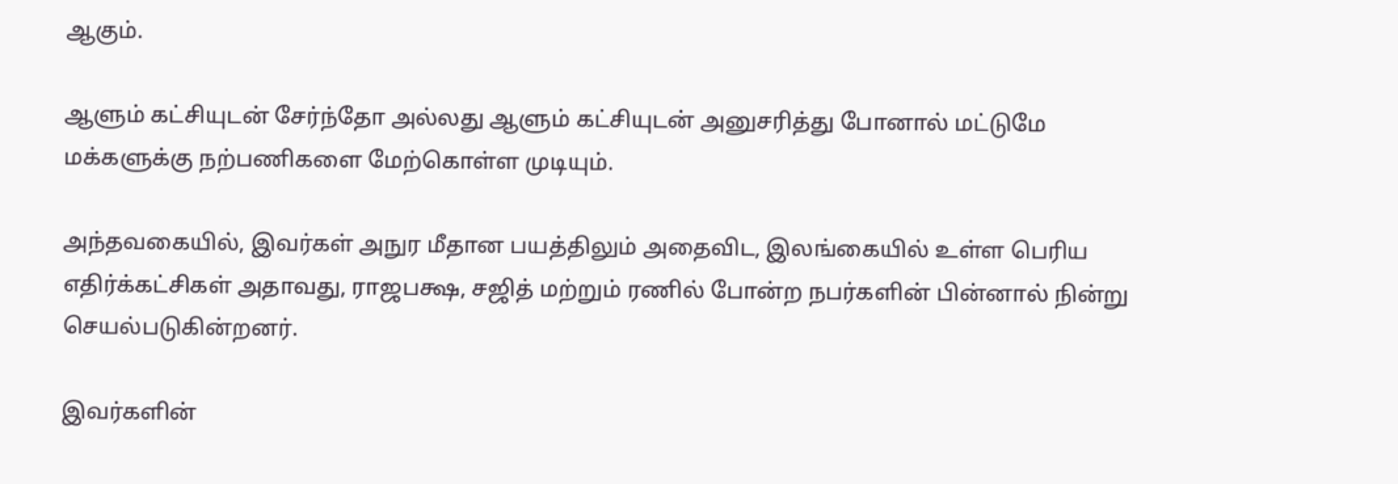ஆகும்.

ஆளும் கட்சியுடன் சேர்ந்தோ அல்லது ஆளும் கட்சியுடன் அனுசரித்து போனால் மட்டுமே மக்களுக்கு நற்பணிகளை மேற்கொள்ள முடியும்.

அந்தவகையில், இவர்கள் அநுர மீதான பயத்திலும் அதைவிட, இலங்கையில் உள்ள பெரிய எதிர்க்கட்சிகள் அதாவது, ராஜபக்ஷ, சஜித் மற்றும் ரணில் போன்ற நபர்களின் பின்னால் நின்று செயல்படுகின்றனர்.

இவர்களின்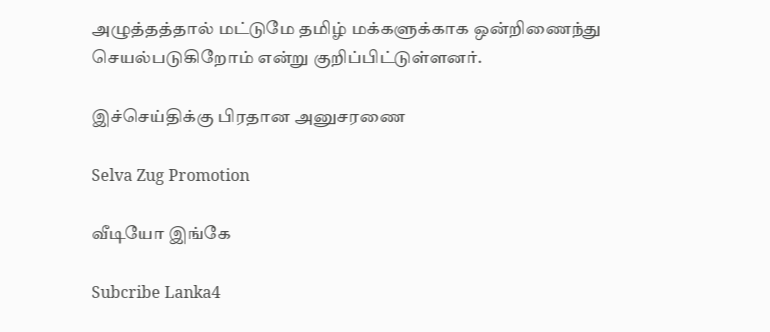அழுத்தத்தால் மட்டுமே தமிழ் மக்களுக்காக ஒன்றிணைந்து செயல்படுகிறோம் என்று குறிப்பிட்டுள்ளனர்.

இச்செய்திக்கு பிரதான அனுசரணை

Selva Zug Promotion

வீடியோ இங்கே

Subcribe Lanka4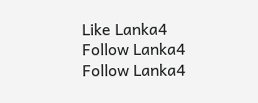Like Lanka4
Follow Lanka4
Follow Lanka4